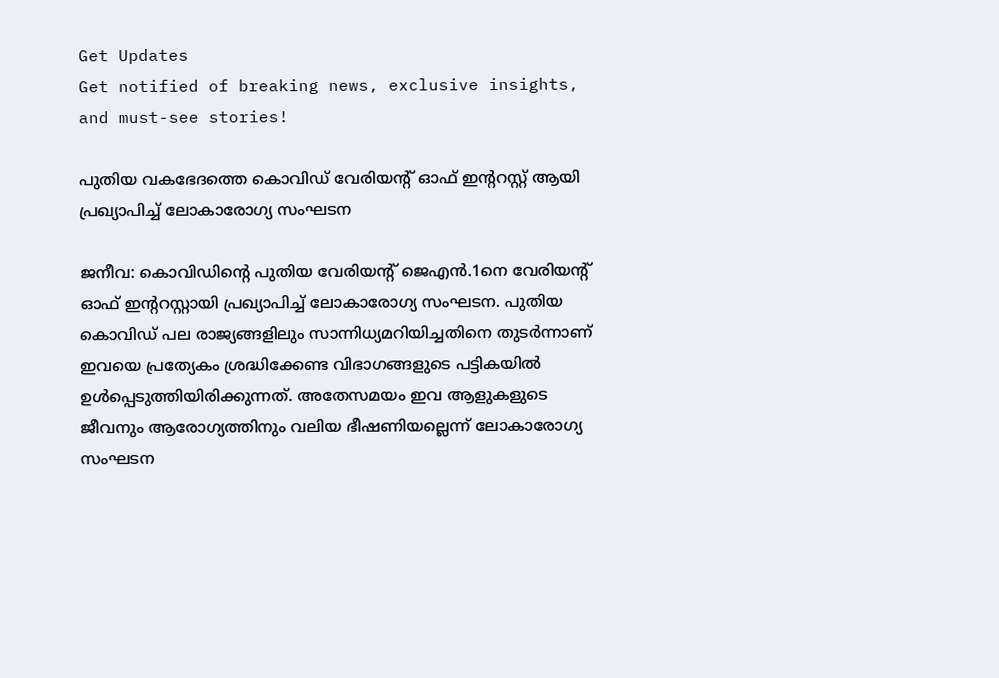Get Updates
Get notified of breaking news, exclusive insights, and must-see stories!

പുതിയ വകഭേദത്തെ കൊവിഡ് വേരിയന്റ് ഓഫ് ഇന്ററസ്റ്റ് ആയി പ്രഖ്യാപിച്ച് ലോകാരോഗ്യ സംഘടന

ജനീവ: കൊവിഡിന്റെ പുതിയ വേരിയന്റ് ജെഎന്‍.1നെ വേരിയന്റ് ഓഫ് ഇന്ററസ്റ്റായി പ്രഖ്യാപിച്ച് ലോകാരോഗ്യ സംഘടന. പുതിയ കൊവിഡ് പല രാജ്യങ്ങളിലും സാന്നിധ്യമറിയിച്ചതിനെ തുടര്‍ന്നാണ് ഇവയെ പ്രത്യേകം ശ്രദ്ധിക്കേണ്ട വിഭാഗങ്ങളുടെ പട്ടികയില്‍ ഉള്‍പ്പെടുത്തിയിരിക്കുന്നത്. അതേസമയം ഇവ ആളുകളുടെ ജീവനും ആരോഗ്യത്തിനും വലിയ ഭീഷണിയല്ലെന്ന് ലോകാരോഗ്യ സംഘടന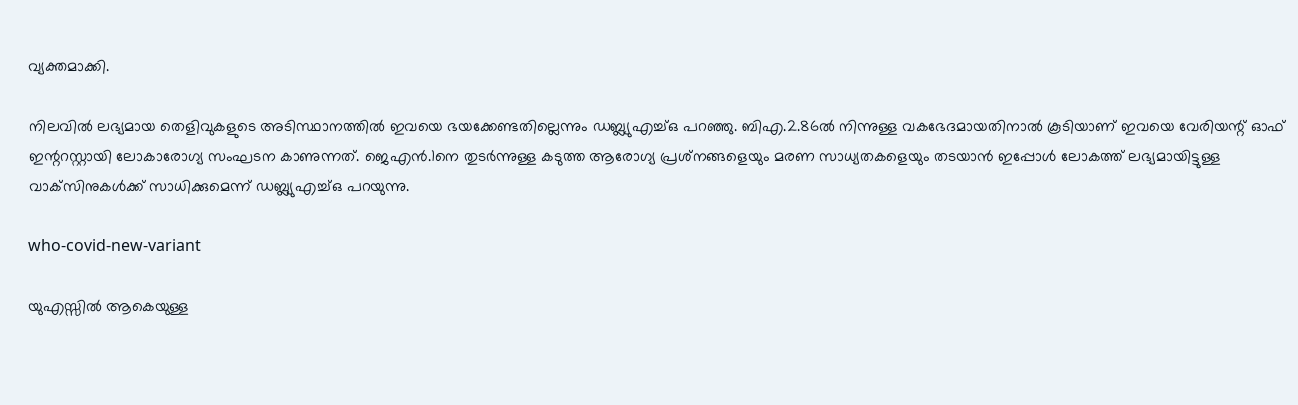വ്യക്തമാക്കി.

നിലവില്‍ ലഭ്യമായ തെളിവുകളുടെ അടിസ്ഥാനത്തില്‍ ഇവയെ ഭയക്കേണ്ടതില്ലെന്നും ഡബ്ല്യുഎച്ച്ഒ പറഞ്ഞു. ബിഎ.2.86ല്‍ നിന്നുള്ള വകഭേദമായതിനാല്‍ കൂടിയാണ് ഇവയെ വേരിയന്റ് ഓഫ് ഇന്ററസ്റ്റായി ലോകാരോഗ്യ സംഘടന കാണുന്നത്. ജെഎന്‍.1നെ തുടര്‍ന്നുള്ള കടുത്ത ആരോഗ്യ പ്രശ്‌നങ്ങളെയും മരണ സാധ്യതകളെയും തടയാന്‍ ഇപ്പോള്‍ ലോകത്ത് ലഭ്യമായിട്ടുള്ള വാക്‌സിനുകള്‍ക്ക് സാധിക്കുമെന്ന് ഡബ്ല്യുഎച്ച്ഒ പറയുന്നു.

who-covid-new-variant

യുഎസ്സില്‍ ആകെയുള്ള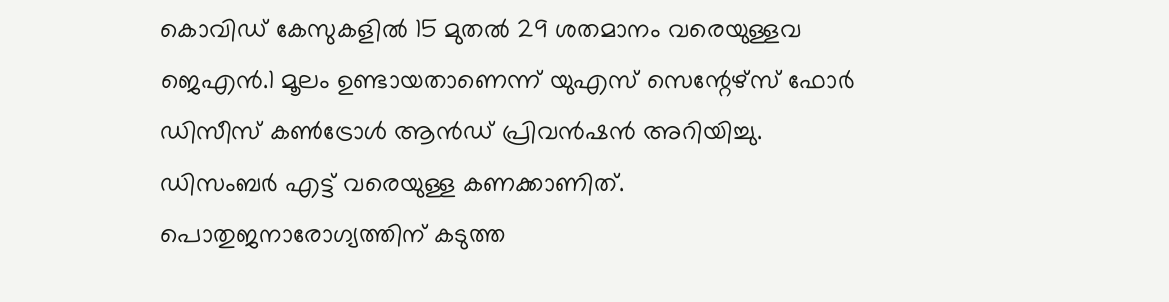കൊവിഡ് കേസുകളില്‍ 15 മുതല്‍ 29 ശതമാനം വരെയുള്ളവ ജെഎന്‍.1 മൂലം ഉണ്ടായതാണെന്ന് യുഎസ് സെന്റേഴ്‌സ് ഫോര്‍ ഡിസീസ് കണ്‍ട്രോള്‍ ആന്‍ഡ് പ്രിവന്‍ഷന്‍ അറിയിച്ചു. ഡിസംബര്‍ എട്ട് വരെയുള്ള കണക്കാണിത്. പൊതുജനാരോഗ്യത്തിന് കടുത്ത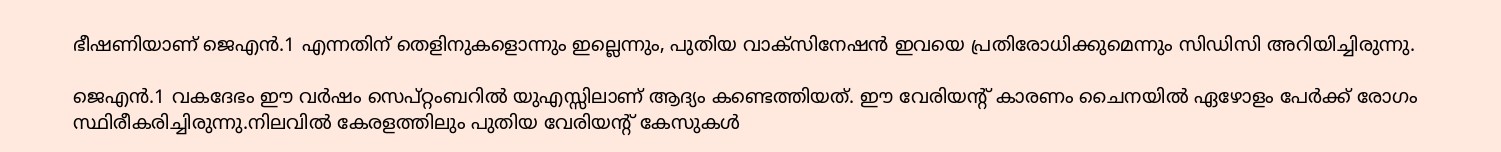ഭീഷണിയാണ് ജെഎന്‍.1 എന്നതിന് തെളിനുകളൊന്നും ഇല്ലെന്നും, പുതിയ വാക്‌സിനേഷന്‍ ഇവയെ പ്രതിരോധിക്കുമെന്നും സിഡിസി അറിയിച്ചിരുന്നു.

ജെഎന്‍.1 വകദേഭം ഈ വര്‍ഷം സെപ്റ്റംബറില്‍ യുഎസ്സിലാണ് ആദ്യം കണ്ടെത്തിയത്. ഈ വേരിയന്റ് കാരണം ചൈനയില്‍ ഏഴോളം പേര്‍ക്ക് രോഗം സ്ഥിരീകരിച്ചിരുന്നു.നിലവില്‍ കേരളത്തിലും പുതിയ വേരിയന്റ് കേസുകള്‍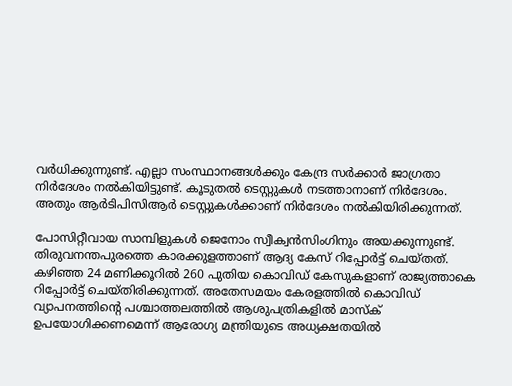വര്‍ധിക്കുന്നുണ്ട്. എല്ലാ സംസ്ഥാനങ്ങള്‍ക്കും കേന്ദ്ര സര്‍ക്കാര്‍ ജാഗ്രതാ നിര്‍ദേശം നല്‍കിയിട്ടുണ്ട്. കൂടുതല്‍ ടെസ്റ്റുകള്‍ നടത്താനാണ് നിര്‍ദേശം. അതും ആര്‍ടിപിസിആര്‍ ടെസ്റ്റുകള്‍ക്കാണ് നിര്‍ദേശം നല്‍കിയിരിക്കുന്നത്.

പോസിറ്റീവായ സാമ്പിളുകള്‍ ജെനോം സ്വീക്വന്‍സിംഗിനും അയക്കുന്നുണ്ട്. തിരുവനന്തപുരത്തെ കാരക്കുളത്താണ് ആദ്യ കേസ് റിപ്പോര്‍ട്ട് ചെയ്തത്. കഴിഞ്ഞ 24 മണിക്കൂറില്‍ 260 പുതിയ കൊവിഡ് കേസുകളാണ് രാജ്യത്താകെ റിപ്പോര്‍ട്ട് ചെയ്തിരിക്കുന്നത്. അതേസമയം കേരളത്തില്‍ കൊവിഡ് വ്യാപനത്തിന്റെ പശ്ചാത്തലത്തില്‍ ആശുപത്രികളില്‍ മാസ്‌ക് ഉപയോഗിക്കണമെന്ന് ആരോഗ്യ മന്ത്രിയുടെ അധ്യക്ഷതയില്‍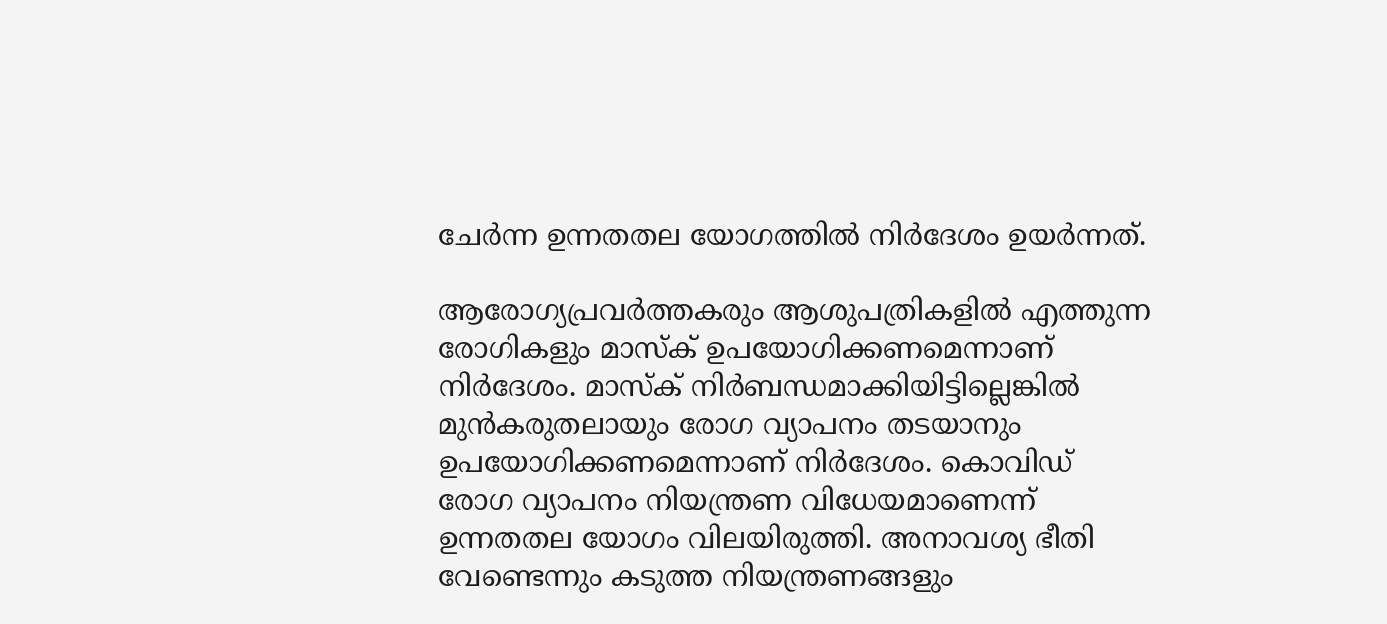ചേര്‍ന്ന ഉന്നതതല യോഗത്തില്‍ നിര്‍ദേശം ഉയര്‍ന്നത്.

ആരോഗ്യപ്രവര്‍ത്തകരും ആശുപത്രികളില്‍ എത്തുന്ന രോഗികളും മാസ്‌ക് ഉപയോഗിക്കണമെന്നാണ് നിര്‍ദേശം. മാസ്‌ക് നിര്‍ബന്ധമാക്കിയിട്ടില്ലെങ്കില്‍ മുന്‍കരുതലായും രോഗ വ്യാപനം തടയാനും ഉപയോഗിക്കണമെന്നാണ് നിര്‍ദേശം. കൊവിഡ് രോഗ വ്യാപനം നിയന്ത്രണ വിധേയമാണെന്ന് ഉന്നതതല യോഗം വിലയിരുത്തി. അനാവശ്യ ഭീതി വേണ്ടെന്നും കടുത്ത നിയന്ത്രണങ്ങളും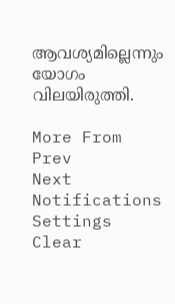ആവശ്യമില്ലെന്നും യോഗം വിലയിരുത്തി.

More From
Prev
Next
Notifications
Settings
Clear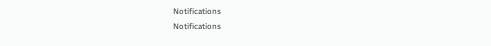Notifications
Notifications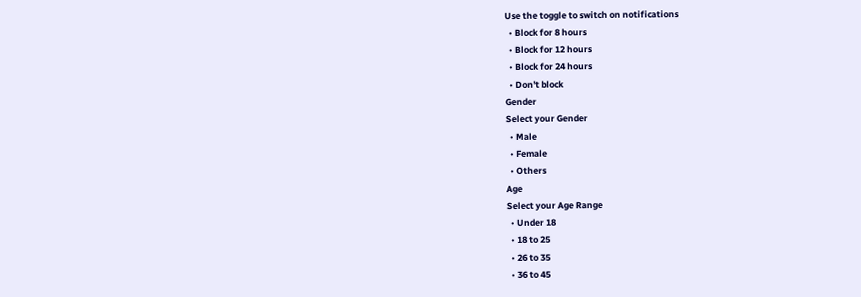Use the toggle to switch on notifications
  • Block for 8 hours
  • Block for 12 hours
  • Block for 24 hours
  • Don't block
Gender
Select your Gender
  • Male
  • Female
  • Others
Age
Select your Age Range
  • Under 18
  • 18 to 25
  • 26 to 35
  • 36 to 45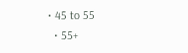• 45 to 55
  • 55+